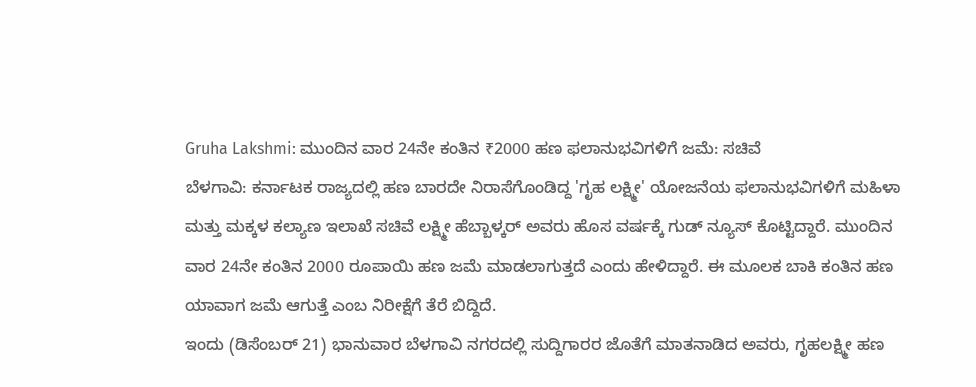Gruha Lakshmi: ಮುಂದಿನ ವಾರ 24ನೇ ಕಂತಿನ ₹2000 ಹಣ ಫಲಾನುಭವಿಗಳಿಗೆ ಜಮೆ: ಸಚಿವೆ
ಬೆಳಗಾವಿ: ಕರ್ನಾಟಕ ರಾಜ್ಯದಲ್ಲಿ ಹಣ ಬಾರದೇ ನಿರಾಸೆಗೊಂಡಿದ್ದ 'ಗೃಹ ಲಕ್ಷ್ಮೀ' ಯೋಜನೆಯ ಫಲಾನುಭವಿಗಳಿಗೆ ಮಹಿಳಾ ಮತ್ತು ಮಕ್ಕಳ ಕಲ್ಯಾಣ ಇಲಾಖೆ ಸಚಿವೆ ಲಕ್ಷ್ಮೀ ಹೆಬ್ಬಾಳ್ಕರ್ ಅವರು ಹೊಸ ವರ್ಷಕ್ಕೆ ಗುಡ್ ನ್ಯೂಸ್ ಕೊಟ್ಟಿದ್ದಾರೆ. ಮುಂದಿನ ವಾರ 24ನೇ ಕಂತಿನ 2000 ರೂಪಾಯಿ ಹಣ ಜಮೆ ಮಾಡಲಾಗುತ್ತದೆ ಎಂದು ಹೇಳಿದ್ದಾರೆ. ಈ ಮೂಲಕ ಬಾಕಿ ಕಂತಿನ ಹಣ ಯಾವಾಗ ಜಮೆ ಆಗುತ್ತೆ ಎಂಬ ನಿರೀಕ್ಷೆಗೆ ತೆರೆ ಬಿದ್ದಿದೆ.
ಇಂದು (ಡಿಸೆಂಬರ್ 21) ಭಾನುವಾರ ಬೆಳಗಾವಿ ನಗರದಲ್ಲಿ ಸುದ್ದಿಗಾರರ ಜೊತೆಗೆ ಮಾತನಾಡಿದ ಅವರು, ಗೃಹಲಕ್ಷ್ಮೀ ಹಣ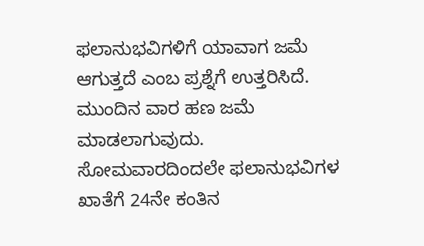ಫಲಾನುಭವಿಗಳಿಗೆ ಯಾವಾಗ ಜಮೆ ಆಗುತ್ತದೆ ಎಂಬ ಪ್ರಶ್ನೆಗೆ ಉತ್ತರಿಸಿದೆ. ಮುಂದಿನ ವಾರ ಹಣ ಜಮೆ ಮಾಡಲಾಗುವುದು. ಸೋಮವಾರದಿಂದಲೇ ಫಲಾನುಭವಿಗಳ ಖಾತೆಗೆ 24ನೇ ಕಂತಿನ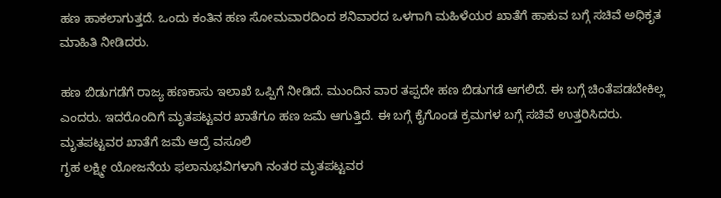ಹಣ ಹಾಕಲಾಗುತ್ತದೆ. ಒಂದು ಕಂತಿನ ಹಣ ಸೋಮವಾರದಿಂದ ಶನಿವಾರದ ಒಳಗಾಗಿ ಮಹಿಳೆಯರ ಖಾತೆಗೆ ಹಾಕುವ ಬಗ್ಗೆ ಸಚಿವೆ ಅಧಿಕೃತ ಮಾಹಿತಿ ನೀಡಿದರು.

ಹಣ ಬಿಡುಗಡೆಗೆ ರಾಜ್ಯ ಹಣಕಾಸು ಇಲಾಖೆ ಒಪ್ಪಿಗೆ ನೀಡಿದೆ. ಮುಂದಿನ ವಾರ ತಪ್ಪದೇ ಹಣ ಬಿಡುಗಡೆ ಆಗಲಿದೆ. ಈ ಬಗ್ಗೆ ಚಿಂತೆಪಡಬೇಕಿಲ್ಲ ಎಂದರು. ಇದರೊಂದಿಗೆ ಮೃತಪಟ್ಟವರ ಖಾತೆಗೂ ಹಣ ಜಮೆ ಆಗುತ್ತಿದೆ. ಈ ಬಗ್ಗೆ ಕೈಗೊಂಡ ಕ್ರಮಗಳ ಬಗ್ಗೆ ಸಚಿವೆ ಉತ್ತರಿಸಿದರು.
ಮೃತಪಟ್ಟವರ ಖಾತೆಗೆ ಜಮೆ ಆದ್ರೆ ವಸೂಲಿ
ಗೃಹ ಲಕ್ಷ್ಮೀ ಯೋಜನೆಯ ಫಲಾನುಭವಿಗಳಾಗಿ ನಂತರ ಮೃತಪಟ್ಟವರ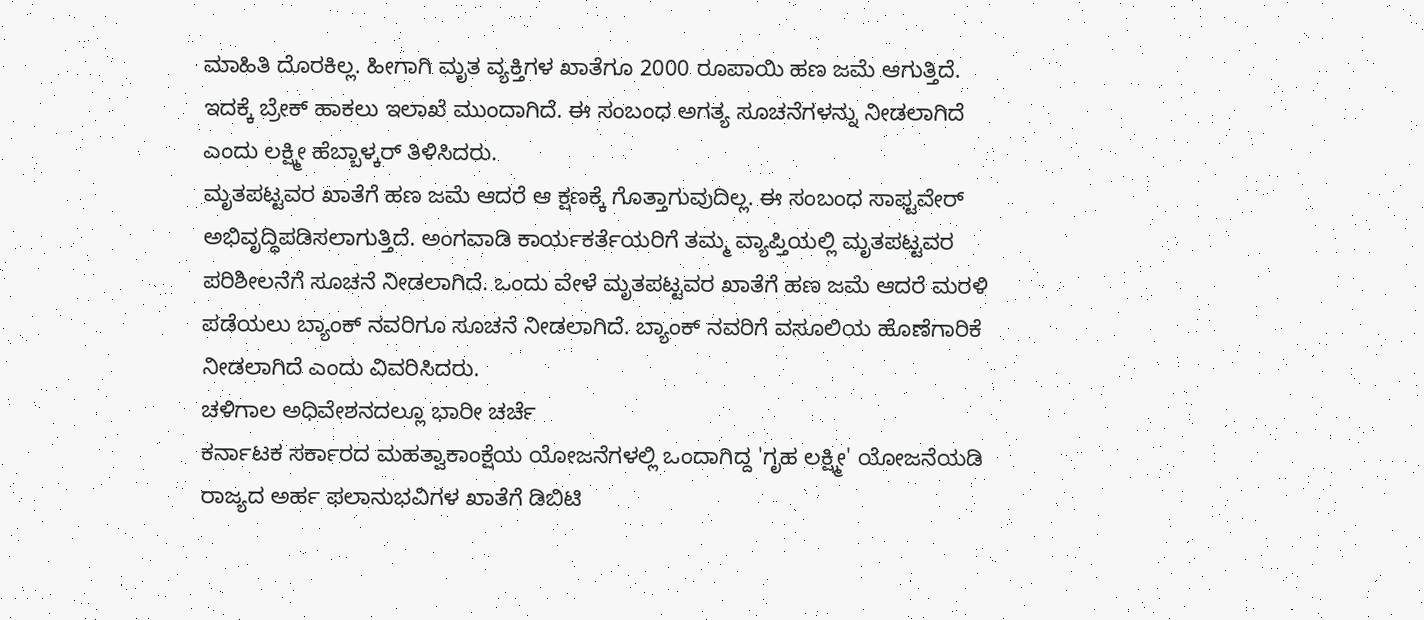ಮಾಹಿತಿ ದೊರಕಿಲ್ಲ. ಹೀಗಾಗಿ ಮೃತ ವ್ಯಕ್ತಿಗಳ ಖಾತೆಗೂ 2000 ರೂಪಾಯಿ ಹಣ ಜಮೆ ಆಗುತ್ತಿದೆ. ಇದಕ್ಕೆ ಬ್ರೇಕ್ ಹಾಕಲು ಇಲಾಖೆ ಮುಂದಾಗಿದೆ. ಈ ಸಂಬಂಧ ಅಗತ್ಯ ಸೂಚನೆಗಳನ್ನು ನೀಡಲಾಗಿದೆ ಎಂದು ಲಕ್ಷ್ಮೀ ಹೆಬ್ಬಾಳ್ಕರ್ ತಿಳಿಸಿದರು.
ಮೃತಪಟ್ಟವರ ಖಾತೆಗೆ ಹಣ ಜಮೆ ಆದರೆ ಆ ಕ್ಷಣಕ್ಕೆ ಗೊತ್ತಾಗುವುದಿಲ್ಲ. ಈ ಸಂಬಂಧ ಸಾಫ್ಟವೇರ್ ಅಭಿವೃದ್ಧಿಪಡಿಸಲಾಗುತ್ತಿದೆ. ಅಂಗವಾಡಿ ಕಾರ್ಯಕರ್ತೆಯರಿಗೆ ತಮ್ಮ ವ್ಯಾಪ್ತಿಯಲ್ಲಿ ಮೃತಪಟ್ಟವರ ಪರಿಶೀಲನೆಗೆ ಸೂಚನೆ ನೀಡಲಾಗಿದೆ. ಒಂದು ವೇಳೆ ಮೃತಪಟ್ಟವರ ಖಾತೆಗೆ ಹಣ ಜಮೆ ಆದರೆ ಮರಳಿ ಪಡೆಯಲು ಬ್ಯಾಂಕ್ ನವರಿಗೂ ಸೂಚನೆ ನೀಡಲಾಗಿದೆ. ಬ್ಯಾಂಕ್ ನವರಿಗೆ ವಸೂಲಿಯ ಹೊಣೆಗಾರಿಕೆ ನೀಡಲಾಗಿದೆ ಎಂದು ವಿವರಿಸಿದರು.
ಚಳಿಗಾಲ ಅಧಿವೇಶನದಲ್ಲೂ ಭಾರೀ ಚರ್ಚೆ
ಕರ್ನಾಟಕ ಸರ್ಕಾರದ ಮಹತ್ವಾಕಾಂಕ್ಷೆಯ ಯೋಜನೆಗಳಲ್ಲಿ ಒಂದಾಗಿದ್ದ 'ಗೃಹ ಲಕ್ಷ್ಮೀ' ಯೋಜನೆಯಡಿ ರಾಜ್ಯದ ಅರ್ಹ ಫಲಾನುಭವಿಗಳ ಖಾತೆಗೆ ಡಿಬಿಟಿ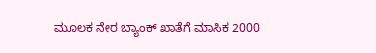ಮೂಲಕ ನೇರ ಬ್ಯಾಂಕ್ ಖಾತೆಗೆ ಮಾಸಿಕ 2000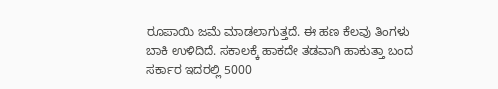ರೂಪಾಯಿ ಜಮೆ ಮಾಡಲಾಗುತ್ತದೆ. ಈ ಹಣ ಕೆಲವು ತಿಂಗಳು ಬಾಕಿ ಉಳಿದಿದೆ. ಸಕಾಲಕ್ಕೆ ಹಾಕದೇ ತಡವಾಗಿ ಹಾಕುತ್ತಾ ಬಂದ ಸರ್ಕಾರ ಇದರಲ್ಲಿ 5000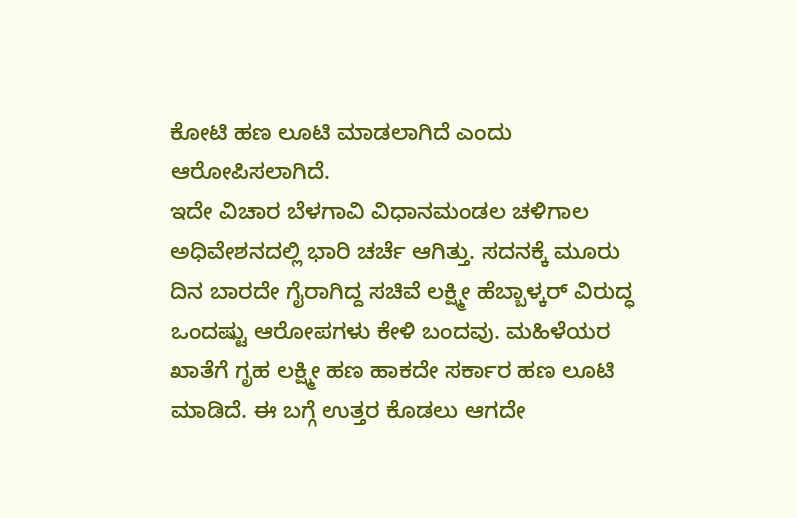ಕೋಟಿ ಹಣ ಲೂಟಿ ಮಾಡಲಾಗಿದೆ ಎಂದು ಆರೋಪಿಸಲಾಗಿದೆ.
ಇದೇ ವಿಚಾರ ಬೆಳಗಾವಿ ವಿಧಾನಮಂಡಲ ಚಳಿಗಾಲ ಅಧಿವೇಶನದಲ್ಲಿ ಭಾರಿ ಚರ್ಚೆ ಆಗಿತ್ತು. ಸದನಕ್ಕೆ ಮೂರು ದಿನ ಬಾರದೇ ಗೈರಾಗಿದ್ದ ಸಚಿವೆ ಲಕ್ಷ್ಮೀ ಹೆಬ್ಬಾಳ್ಕರ್ ವಿರುದ್ಧ ಒಂದಷ್ಟು ಆರೋಪಗಳು ಕೇಳಿ ಬಂದವು. ಮಹಿಳೆಯರ ಖಾತೆಗೆ ಗೃಹ ಲಕ್ಷ್ಮೀ ಹಣ ಹಾಕದೇ ಸರ್ಕಾರ ಹಣ ಲೂಟಿ ಮಾಡಿದೆ. ಈ ಬಗ್ಗೆ ಉತ್ತರ ಕೊಡಲು ಆಗದೇ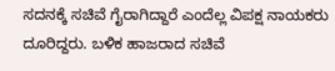ಸದನಕ್ಕೆ ಸಚಿವೆ ಗೈರಾಗಿದ್ದಾರೆ ಎಂದೆಲ್ಲ ವಿಪಕ್ಷ ನಾಯಕರು ದೂರಿದ್ದರು. ಬಳಿಕ ಹಾಜರಾದ ಸಚಿವೆ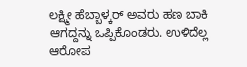ಲಕ್ಷ್ಮೀ ಹೆಬ್ಬಾಳ್ಕರ್ ಅವರು ಹಣ ಬಾಕಿ ಆಗದ್ದನ್ನು ಒಪ್ಪಿಕೊಂಡರು. ಉಳಿದೆಲ್ಲ ಆರೋಪ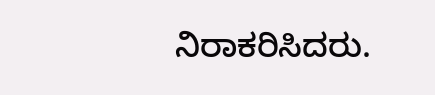ನಿರಾಕರಿಸಿದರು.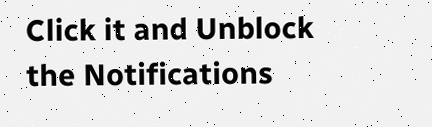Click it and Unblock the Notifications